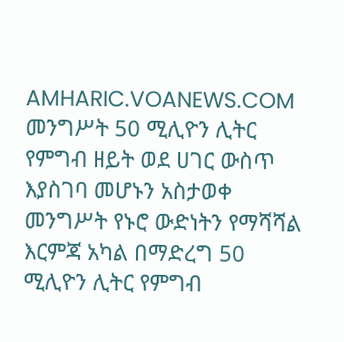AMHARIC.VOANEWS.COM
መንግሥት 50 ሚሊዮን ሊትር የምግብ ዘይት ወደ ሀገር ውስጥ እያስገባ መሆኑን አስታወቀ
መንግሥት የኑሮ ውድነትን የማሻሻል እርምጃ አካል በማድረግ 50 ሚሊዮን ሊትር የምግብ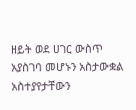ዘይት ወደ ሀገር ውስጥ አያስገባ መሆኑን አስታውቋል አስተያየታቸውን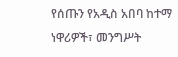የሰጡን የአዲስ አበባ ከተማ ነዋሪዎች፣ መንግሥት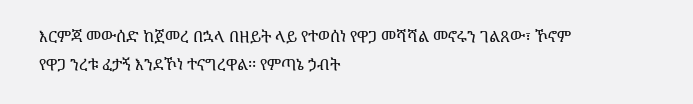እርምጃ መውሰድ ከጀመረ በኋላ በዘይት ላይ የተወሰነ የዋጋ መሻሻል መኖሩን ገልጸው፣ ኾኖም የዋጋ ንረቱ ፈታኝ እንደኾነ ተናግረዋል፡፡ የምጣኔ ኃብት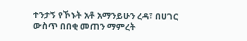ተንታኝ የኾኑት አቶ አማንይሁን ረዳ፣ በሀገር ውስጥ በበቂ መጠን ማምረት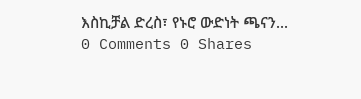እስኪቻል ድረስ፣ የኑሮ ውድነት ጫናን...
0 Comments 0 Shares